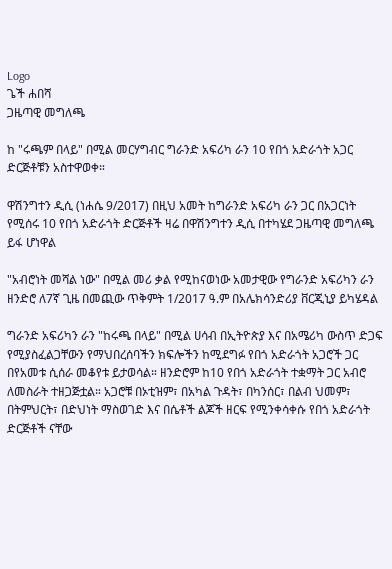Logo
ጌች ሐበሻ
ጋዜጣዊ መግለጫ

ከ "ሩጫም በላይ" በሚል መርሃግብር ግራንድ አፍሪካ ራን 10 የበጎ አድራጎት አጋር ድርጅቶቹን አስተዋወቀ።

ዋሽንግተን ዲሲ (ነሐሴ 9/2017) በዚህ አመት ከግራንድ አፍሪካ ራን ጋር በአጋርነት የሚሰሩ 10 የበጎ አድራጎት ድርጅቶች ዛሬ በዋሽንግተን ዲሲ በተካሄደ ጋዜጣዊ መግለጫ ይፋ ሆነዋል

"አብሮነት መሻል ነው" በሚል መሪ ቃል የሚከናወነው አመታዊው የግራንድ አፍሪካን ራን ዘንድሮ ለ7ኛ ጊዜ በመጪው ጥቅምት 1/2017 ዓ.ም በአሌክሳንድሪያ ቨርጂኒያ ይካሄዳል

ግራንድ አፍሪካን ራን "ከሩጫ በላይ" በሚል ሀሳብ በኢትዮጵያ እና በአሜሪካ ውስጥ ድጋፍ የሚያስፈልጋቸውን የማህበረሰባችን ክፍሎችን ከሚደግፉ የበጎ አድራጎት አጋሮች ጋር በየአመቱ ሲሰራ መቆየቱ ይታወሳል። ዘንድሮም ከ10 የበጎ አድራጎት ተቋማት ጋር አብሮ ለመስራት ተዘጋጅቷል። አጋሮቹ በኦቲዝም፣ በአካል ጉዳት፣ በካንሰር፣ በልብ ህመም፣ በትምህርት፣ በድህነት ማስወገድ እና በሴቶች ልጆች ዘርፍ የሚንቀሳቀሱ የበጎ አድራጎት ድርጅቶች ናቸው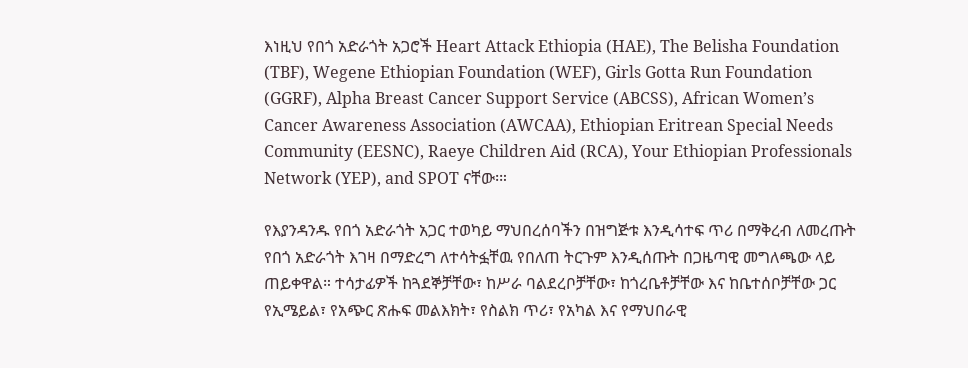እነዚህ የበጎ አድራጎት አጋሮች Heart Attack Ethiopia (HAE), The Belisha Foundation (TBF), Wegene Ethiopian Foundation (WEF), Girls Gotta Run Foundation (GGRF), Alpha Breast Cancer Support Service (ABCSS), African Women’s Cancer Awareness Association (AWCAA), Ethiopian Eritrean Special Needs Community (EESNC), Raeye Children Aid (RCA), Your Ethiopian Professionals Network (YEP), and SPOT ናቸው፡።

የእያንዳንዱ የበጎ አድራጎት አጋር ተወካይ ማህበረሰባችን በዝግጅቱ እንዲሳተፍ ጥሪ በማቅረብ ለመረጡት የበጎ አድራጎት እገዛ በማድረግ ለተሳትፏቸዉ የበለጠ ትርጉም እንዲሰጡት በጋዜጣዊ መግለጫው ላይ ጠይቀዋል። ተሳታፊዎች ከጓደኞቻቸው፣ ከሥራ ባልደረቦቻቸው፣ ከጎረቤቶቻቸው እና ከቤተሰቦቻቸው ጋር የኢሜይል፣ የአጭር ጽሑፍ መልእክት፣ የስልክ ጥሪ፣ የአካል እና የማህበራዊ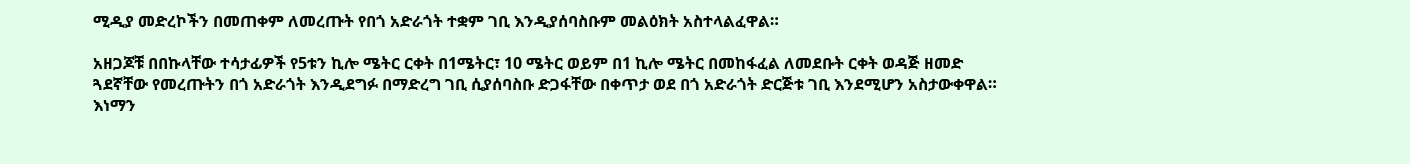ሚዲያ መድረኮችን በመጠቀም ለመረጡት የበጎ አድራጎት ተቋም ገቢ እንዲያሰባስቡም መልዕክት አስተላልፈዋል።

አዘጋጆቹ በበኩላቸው ተሳታፊዎች የ5ቱን ኪሎ ሜትር ርቀት በ1ሜትር፣ 10 ሜትር ወይም በ1 ኪሎ ሜትር በመከፋፈል ለመደቡት ርቀት ወዳጅ ዘመድ ጓደኛቸው የመረጡትን በጎ አድራጎት እንዲደግፉ በማድረግ ገቢ ሲያሰባስቡ ድጋፋቸው በቀጥታ ወደ በጎ አድራጎት ድርጅቱ ገቢ እንደሚሆን አስታውቀዋል። እነማን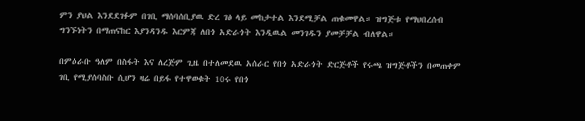ምን ያህል እንደደገፉም በገቢ ማሰባሰቢያዉ ድረ ገፅ ላይ መከታተል እንደሚቻል ጠቁመዋል። ዝግጅቱ የማህበረሰብ ግንኙነትን በማጠናከር እያንዳንዱ እርምጃ ለበጎ አድራጎት እንዲዉል መንገዱን ያመቻቻል ብለዋል።

በምዕራቡ ዓለም በስፋት እና ለረጅም ጊዜ በተለመደዉ አሰራር የበጎ አድራጎት ድርጅቶች የሩጫ ዝግጅቶችን በመጠቀም ገቢ የሚያሰባስቡ ሲሆን ዛሬ በይፋ የተዋወቁት 10ሩ የበጎ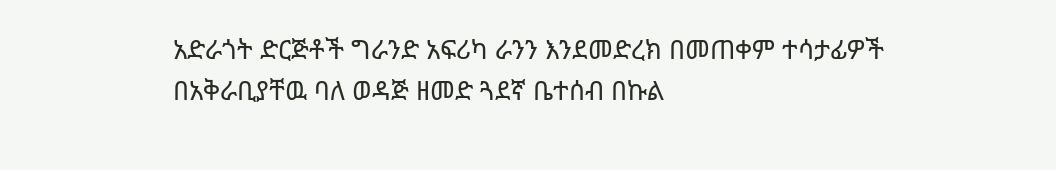አድራጎት ድርጅቶች ግራንድ አፍሪካ ራንን እንደመድረክ በመጠቀም ተሳታፊዎች በአቅራቢያቸዉ ባለ ወዳጅ ዘመድ ጓደኛ ቤተሰብ በኩል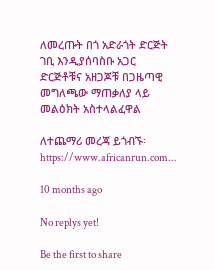ለመረጡት በጎ አድራጎት ድርጅት ገቢ እንዲያሰባስቡ አጋር ድርጅቶቹና አዘጋጆቹ በጋዜጣዊ መግለጫው ማጠቃለያ ላይ መልዕክት አስተላልፈዋል

ለተጨማሪ መረጃ ይጎብኙ፡ https://www.africanrun.com...

10 months ago

No replys yet!

Be the first to share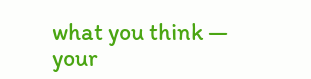what you think — your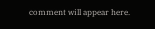comment will appear here.